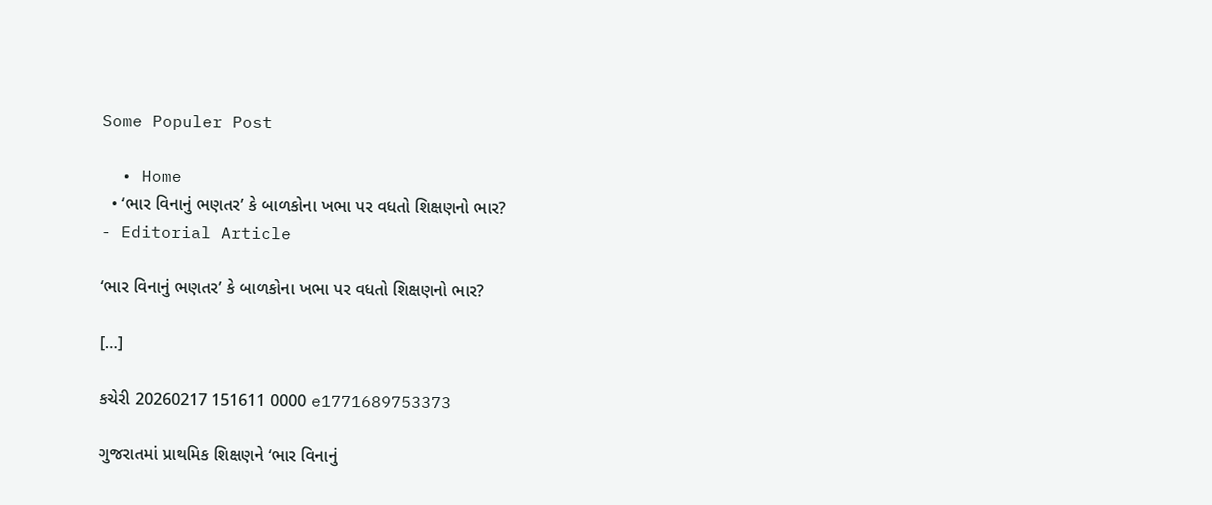Some Populer Post

  • Home
  • ‘ભાર વિનાનું ભણતર’ કે બાળકોના ખભા પર વધતો શિક્ષણનો ભાર?
- Editorial Article

‘ભાર વિનાનું ભણતર’ કે બાળકોના ખભા પર વધતો શિક્ષણનો ભાર?

[…]

કચેરી 20260217 151611 0000 e1771689753373

ગુજરાતમાં પ્રાથમિક શિક્ષણને ‘ભાર વિનાનું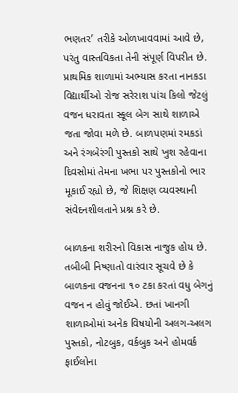ભણતર’ તરીકે ઓળખાવવામાં આવે છે, પરંતુ વાસ્તવિકતા તેની સંપૂર્ણ વિપરીત છે. પ્રાથમિક શાળામાં અભ્યાસ કરતા નાનકડા વિદ્યાર્થીઓ રોજ સરેરાશ પાંચ કિલો જેટલું વજન ધરાવતા સ્કૂલ બેગ સાથે શાળાએ જતા જોવા મળે છે. બાળપણમાં રમકડાં અને રંગબેરંગી પુસ્તકો સાથે ખુશ રહેવાના દિવસોમાં તેમના ખભા પર પુસ્તકોનો ભાર મૂકાઈ રહ્યો છે, જે શિક્ષણ વ્યવસ્થાની સંવેદનશીલતાને પ્રશ્ન કરે છે.

બાળકના શરીરનો વિકાસ નાજુક હોય છે. તબીબી નિષ્ણાતો વારંવાર સૂચવે છે કે બાળકના વજનના ૧૦ ટકા કરતાં વધુ બેગનું વજન ન હોવું જોઈએ. છતાં ખાનગી શાળાઓમાં અનેક વિષયોની અલગ-અલગ પુસ્તકો, નોટબુક, વર્કબુક અને હોમવર્ક ફાઈલોના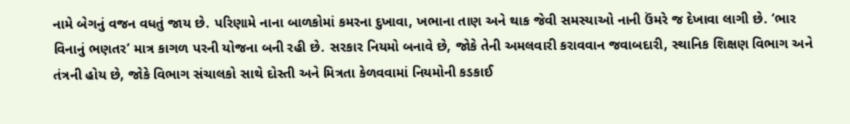નામે બેગનું વજન વધતું જાય છે. પરિણામે નાના બાળકોમાં કમરના દુખાવા, ખભાના તાણ અને થાક જેવી સમસ્યાઓ નાની ઉંમરે જ દેખાવા લાગી છે. ‘ભાર વિનાનું ભણતર’ માત્ર કાગળ પરની યોજના બની રહી છે. સરકાર નિયમો બનાવે છે, જોકે તેની અમલવારી કરાવવાન જવાબદારી, સ્થાનિક શિક્ષણ વિભાગ અને તંત્રની હોય છે, જોકે વિભાગ સંચાલકો સાથે દોસ્તી અને મિત્રતા કેળવવામાં નિયમોની કડકાઈ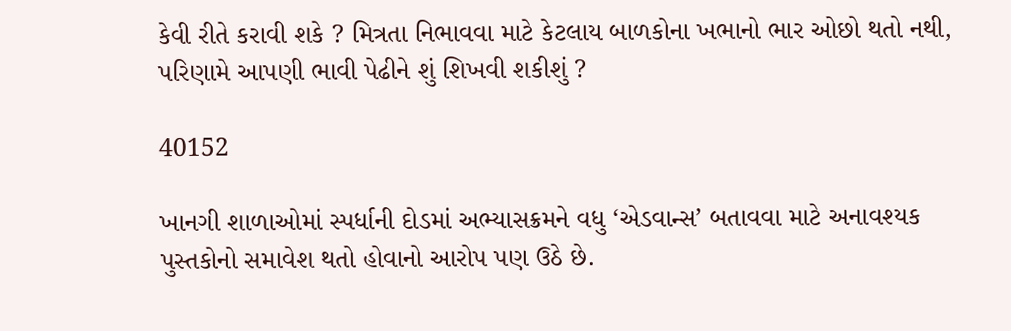કેવી રીતે કરાવી શકે ? મિત્રતા નિભાવવા માટે કેટલાય બાળકોના ખભાનો ભાર ઓછો થતો નથી, પરિણામે આપણી ભાવી પેઢીને શું શિખવી શકીશું ?

40152

ખાનગી શાળાઓમાં સ્પર્ધાની દોડમાં અભ્યાસક્રમને વધુ ‘એડવાન્સ’ બતાવવા માટે અનાવશ્યક પુસ્તકોનો સમાવેશ થતો હોવાનો આરોપ પણ ઉઠે છે.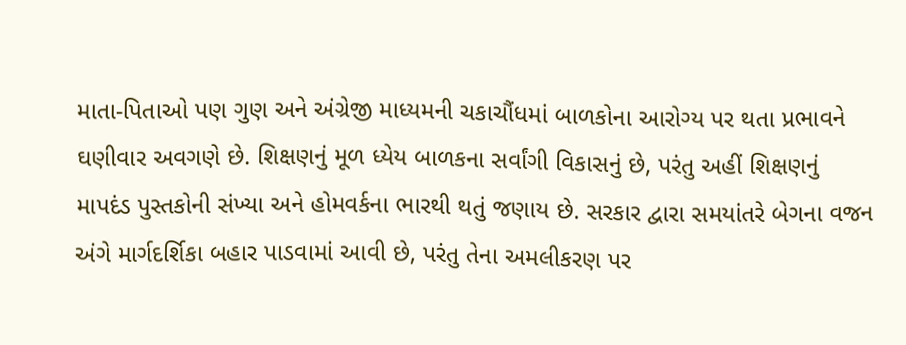માતા-પિતાઓ પણ ગુણ અને અંગ્રેજી માધ્યમની ચકાચૌંધમાં બાળકોના આરોગ્ય પર થતા પ્રભાવને ઘણીવાર અવગણે છે. શિક્ષણનું મૂળ ધ્યેય બાળકના સર્વાંગી વિકાસનું છે, પરંતુ અહીં શિક્ષણનું માપદંડ પુસ્તકોની સંખ્યા અને હોમવર્કના ભારથી થતું જણાય છે. સરકાર દ્વારા સમયાંતરે બેગના વજન અંગે માર્ગદર્શિકા બહાર પાડવામાં આવી છે, પરંતુ તેના અમલીકરણ પર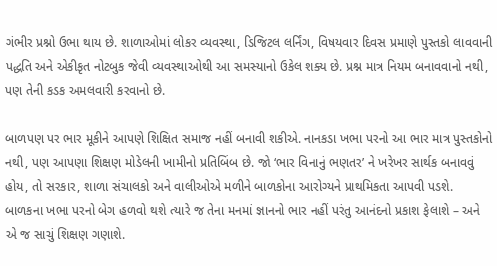ગંભીર પ્રશ્નો ઉભા થાય છે. શાળાઓમાં લોકર વ્યવસ્થા, ડિજિટલ લર્નિંગ, વિષયવાર દિવસ પ્રમાણે પુસ્તકો લાવવાની પદ્ધતિ અને એકીકૃત નોટબુક જેવી વ્યવસ્થાઓથી આ સમસ્યાનો ઉકેલ શક્ય છે. પ્રશ્ન માત્ર નિયમ બનાવવાનો નથી, પણ તેની કડક અમલવારી કરવાનો છે.

બાળપણ પર ભાર મૂકીને આપણે શિક્ષિત સમાજ નહીં બનાવી શકીએ. નાનકડા ખભા પરનો આ ભાર માત્ર પુસ્તકોનો નથી, પણ આપણા શિક્ષણ મોડેલની ખામીનો પ્રતિબિંબ છે. જો ‘ભાર વિનાનું ભણતર’ ને ખરેખર સાર્થક બનાવવું હોય, તો સરકાર, શાળા સંચાલકો અને વાલીઓએ મળીને બાળકોના આરોગ્યને પ્રાથમિકતા આપવી પડશે. બાળકના ખભા પરનો બેગ હળવો થશે ત્યારે જ તેના મનમાં જ્ઞાનનો ભાર નહીં પરંતુ આનંદનો પ્રકાશ ફેલાશે – અને એ જ સાચું શિક્ષણ ગણાશે.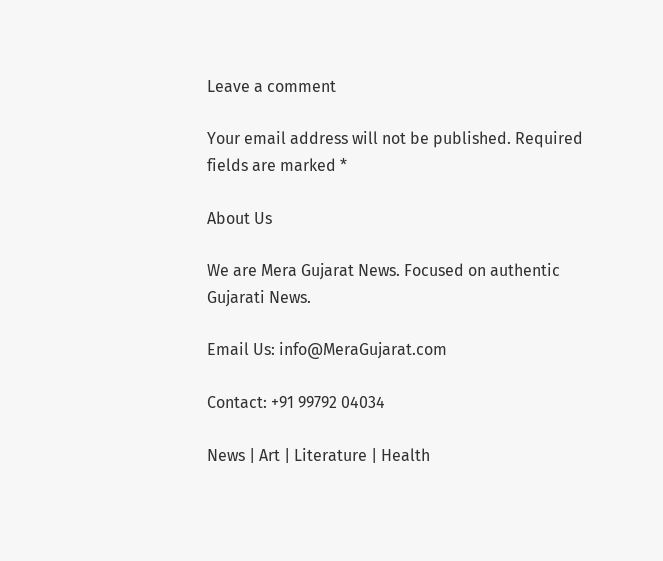Leave a comment

Your email address will not be published. Required fields are marked *

About Us

We are Mera Gujarat News. Focused on authentic Gujarati News.

Email Us: info@MeraGujarat.com

Contact: +91 99792 04034

News | Art | Literature | Health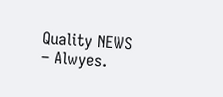Quality NEWS – Alwyes.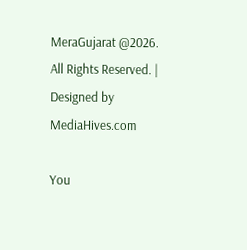MeraGujarat @2026. All Rights Reserved. | Designed by MediaHives.com

You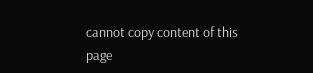cannot copy content of this page